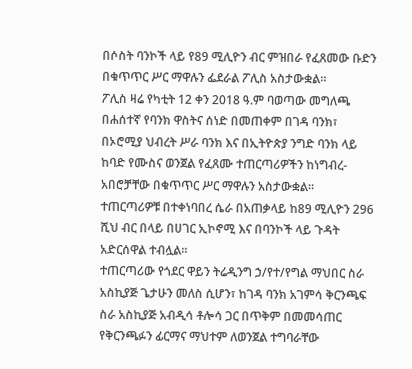በሶስት ባንኮች ላይ የ89 ሚሊዮን ብር ምዝበራ የፈጸመው ቡድን በቁጥጥር ሥር ማዋሉን ፌደራል ፖሊስ አስታውቋል።
ፖሊስ ዛሬ የካቲት 12 ቀን 2018 ዓ.ም ባወጣው መግለጫ በሐሰተኛ የባንክ ዋስትና ሰነድ በመጠቀም በገዳ ባንክ፣ በኦሮሚያ ህብረት ሥራ ባንክ እና በኢትዮጵያ ንግድ ባንክ ላይ ከባድ የሙስና ወንጀል የፈጸሙ ተጠርጣሪዎችን ከነግብረ-አበሮቻቸው በቁጥጥር ሥር ማዋሉን አስታውቋል።
ተጠርጣሪዎቹ በተቀነባበረ ሴራ በአጠቃላይ ከ89 ሚሊዮን 296 ሺህ ብር በላይ በሀገር ኢኮኖሚ እና በባንኮች ላይ ጉዳት አድርሰዋል ተብሏል።
ተጠርጣሪው የጎደር ዋይን ትሬዲንግ ኃ/የተ/የግል ማህበር ስራ አስኪያጅ ጌታሁን መለስ ሲሆን፣ ከገዳ ባንክ አገምሳ ቅርንጫፍ ስራ አስኪያጅ አብዲሳ ቶሎሳ ጋር በጥቅም በመመሳጠር የቅርንጫፉን ፊርማና ማህተም ለወንጀል ተግባራቸው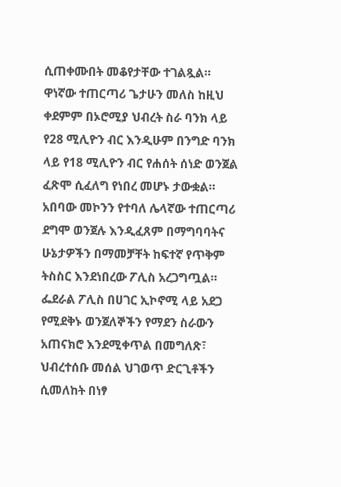ሲጠቀሙበት መቆየታቸው ተገልጿል።
ዋነኛው ተጠርጣሪ ጌታሁን መለስ ከዚህ ቀደምም በኦሮሚያ ህብረት ስራ ባንክ ላይ የ28 ሚሊዮን ብር እንዲሁም በንግድ ባንክ ላይ የ18 ሚሊዮን ብር የሐሰት ሰነድ ወንጀል ፈጽሞ ሲፈለግ የነበረ መሆኑ ታውቋል።
አበባው መኮንን የተባለ ሌላኛው ተጠርጣሪ ደግሞ ወንጀሉ እንዲፈጸም በማግባባትና ሁኔታዎችን በማመቻቸት ከፍተኛ የጥቅም ትስስር እንደነበረው ፖሊስ አረጋግጧል።
ፌደራል ፖሊስ በሀገር ኢኮኖሚ ላይ አደጋ የሚደቅኑ ወንጀለኞችን የማደን ስራውን አጠናክሮ እንደሚቀጥል በመግለጽ፣ ህብረተሰቡ መሰል ህገወጥ ድርጊቶችን ሲመለከት በነፃ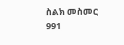ስልክ መስመር 991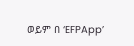ወይም በ ‘EFPApp’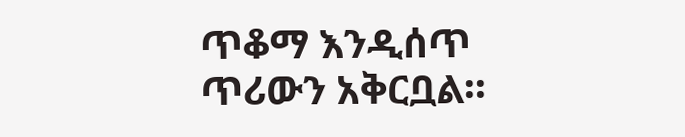ጥቆማ እንዲሰጥ ጥሪውን አቅርቧል።